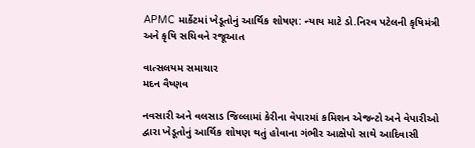APMC માર્કેટમાં ખેડૂતોનું આર્થિક શોષણ: ન્યાય માટે ડો.નિરવ પટેલની કૃષિમંત્રી અને કૃષિ સચિવને રજૂઆત

વાત્સલયમ સમાચાર
મદન વૈષ્ણવ

નવસારી અને વલસાડ જિલ્લામાં કેરીના વેપારમાં કમિશન એજન્ટો અને વેપારીઓ દ્વારા ખેડૂતોનું આર્થિક શોષણ થતું હોવાના ગંભીર આક્ષેપો સાથે આદિવાસી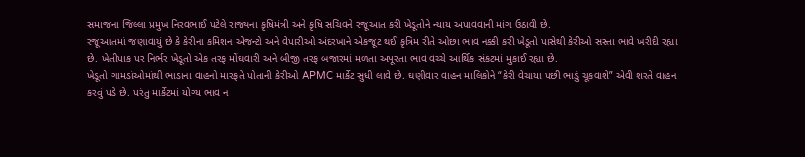સમાજના જિલ્લા પ્રમુખ નિરવભાઈ પટેલે રાજ્યના કૃષિમંત્રી અને કૃષિ સચિવને રજૂઆત કરી ખેડૂતોને ન્યાય અપાવવાની માંગ ઉઠાવી છે.
રજૂઆતમાં જણાવાયું છે કે કેરીના કમિશન એજન્ટો અને વેપારીઓ અંદરખાને એકજૂટ થઈ કૃત્રિમ રીતે ઓછા ભાવ નક્કી કરી ખેડૂતો પાસેથી કેરીઓ સસ્તા ભાવે ખરીદી રહ્યા છે. ખેતીપાક પર નિર્ભર ખેડૂતો એક તરફ મોંઘવારી અને બીજી તરફ બજારમાં મળતા અપૂરતા ભાવ વચ્ચે આર્થિક સંકટમાં મુકાઈ રહ્યા છે.
ખેડૂતો ગામડાંઓમાંથી ભાડાના વાહનો મારફતે પોતાની કેરીઓ APMC માર્કેટ સુધી લાવે છે. ઘણીવાર વાહન માલિકોને “કેરી વેચાયા પછી ભાડું ચૂકવાશે” એવી શરતે વાહન કરવું પડે છે. પરંતુ માર્કેટમાં યોગ્ય ભાવ ન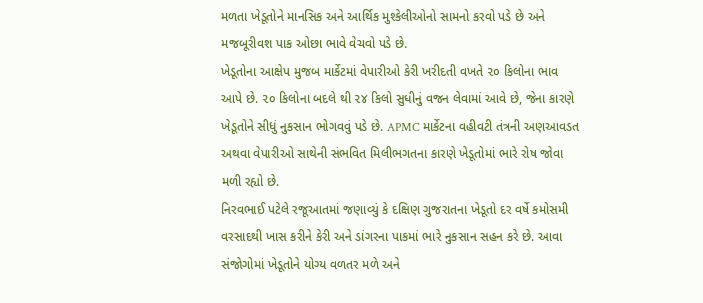મળતા ખેડૂતોને માનસિક અને આર્થિક મુશ્કેલીઓનો સામનો કરવો પડે છે અને મજબૂરીવશ પાક ઓછા ભાવે વેચવો પડે છે.
ખેડૂતોના આક્ષેપ મુજબ માર્કેટમાં વેપારીઓ કેરી ખરીદતી વખતે ૨૦ કિલોના ભાવ આપે છે. ૨૦ કિલોના બદલે થી ૨૪ કિલો સુધીનું વજન લેવામાં આવે છે, જેના કારણે ખેડૂતોને સીધું નુકસાન ભોગવવું પડે છે. APMC માર્કેટના વહીવટી તંત્રની અણઆવડત અથવા વેપારીઓ સાથેની સંભવિત મિલીભગતના કારણે ખેડૂતોમાં ભારે રોષ જોવા મળી રહ્યો છે.
નિરવભાઈ પટેલે રજૂઆતમાં જણાવ્યું કે દક્ષિણ ગુજરાતના ખેડૂતો દર વર્ષે કમોસમી વરસાદથી ખાસ કરીને કેરી અને ડાંગરના પાકમાં ભારે નુકસાન સહન કરે છે. આવા સંજોગોમાં ખેડૂતોને યોગ્ય વળતર મળે અને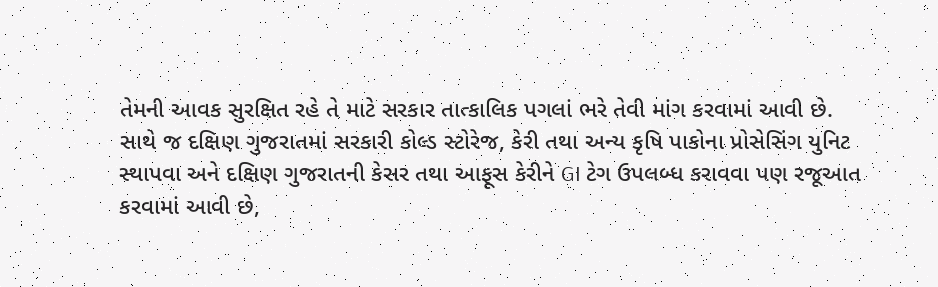તેમની આવક સુરક્ષિત રહે તે માટે સરકાર તાત્કાલિક પગલાં ભરે તેવી માંગ કરવામાં આવી છે.
સાથે જ દક્ષિણ ગુજરાતમાં સરકારી કોલ્ડ સ્ટોરેજ, કેરી તથા અન્ય કૃષિ પાકોના પ્રોસેસિંગ યુનિટ સ્થાપવા અને દક્ષિણ ગુજરાતની કેસર તથા આફૂસ કેરીને GI ટેગ ઉપલબ્ધ કરાવવા પણ રજૂઆત કરવામાં આવી છે,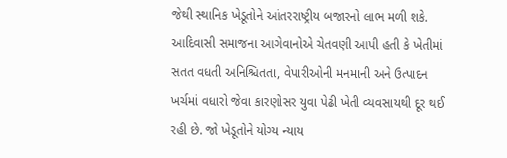જેથી સ્થાનિક ખેડૂતોને આંતરરાષ્ટ્રીય બજારનો લાભ મળી શકે.
આદિવાસી સમાજના આગેવાનોએ ચેતવણી આપી હતી કે ખેતીમાં સતત વધતી અનિશ્ચિતતા, વેપારીઓની મનમાની અને ઉત્પાદન ખર્ચમાં વધારો જેવા કારણોસર યુવા પેઢી ખેતી વ્યવસાયથી દૂર થઈ રહી છે. જો ખેડૂતોને યોગ્ય ન્યાય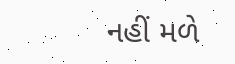નહીં મળે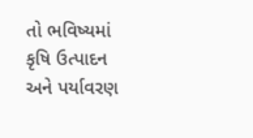તો ભવિષ્યમાં કૃષિ ઉત્પાદન અને પર્યાવરણ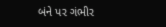બંને પર ગંભીર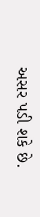અસર પડી શકે છે.